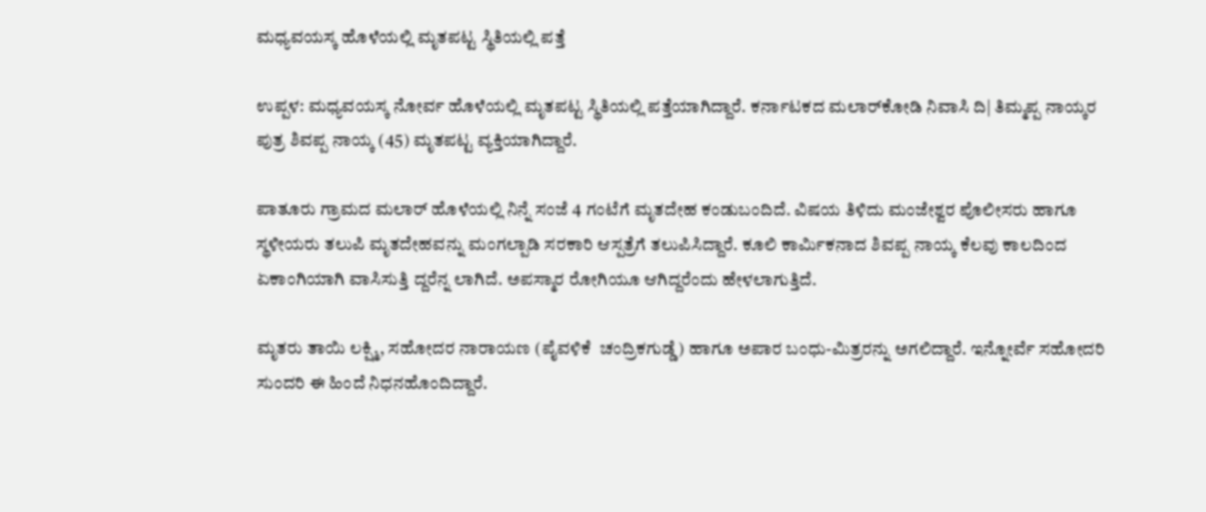ಮಧ್ಯವಯಸ್ಕ ಹೊಳೆಯಲ್ಲಿ ಮೃತಪಟ್ಟ ಸ್ಥಿತಿಯಲ್ಲಿ ಪತ್ತೆ

ಉಪ್ಪಳ: ಮಧ್ಯವಯಸ್ಕ ನೋರ್ವ ಹೊಳೆಯಲ್ಲಿ ಮೃತಪಟ್ಟ ಸ್ಥಿತಿಯಲ್ಲಿ ಪತ್ತೆಯಾಗಿದ್ದಾರೆ. ಕರ್ನಾಟಕದ ಮಲಾರ್‌ಕೋಡಿ ನಿವಾಸಿ ದಿ| ತಿಮ್ಮಪ್ಪ ನಾಯ್ಕರ ಪುತ್ರ ಶಿವಪ್ಪ ನಾಯ್ಕ (45) ಮೃತಪಟ್ಟ ವ್ಯಕ್ತಿಯಾಗಿದ್ದಾರೆ.

ಪಾತೂರು ಗ್ರಾಮದ ಮಲಾರ್ ಹೊಳೆಯಲ್ಲಿ ನಿನ್ನೆ ಸಂಜೆ 4 ಗಂಟೆಗೆ ಮೃತದೇಹ ಕಂಡುಬಂದಿದೆ. ವಿಷಯ ತಿಳಿದು ಮಂಜೇಶ್ವರ ಪೊಲೀಸರು ಹಾಗೂ ಸ್ಥಳೀಯರು ತಲುಪಿ ಮೃತದೇಹವನ್ನು ಮಂಗಲ್ಪಾಡಿ ಸರಕಾರಿ ಆಸ್ಪತ್ರೆಗೆ ತಲುಪಿಸಿದ್ದಾರೆ. ಕೂಲಿ ಕಾರ್ಮಿಕನಾದ ಶಿವಪ್ಪ ನಾಯ್ಕ ಕೆಲವು ಕಾಲದಿಂದ ಏಕಾಂಗಿಯಾಗಿ ವಾಸಿಸುತ್ತಿ ದ್ದರೆನ್ನ ಲಾಗಿದೆ. ಅಪಸ್ಮಾರ ರೋಗಿಯೂ ಆಗಿದ್ದರೆಂದು ಹೇಳಲಾಗುತ್ತಿದೆ.

ಮೃತರು ತಾಯಿ ಲಕ್ಷ್ಮಿ, ಸಹೋದರ ನಾರಾಯಣ (ಪೈವಳಿಕೆ  ಚಂದ್ರಿಕಗುಡ್ಡೆ) ಹಾಗೂ ಅಪಾರ ಬಂಧು-ಮಿತ್ರರನ್ನು ಅಗಲಿದ್ದಾರೆ. ಇನ್ನೋರ್ವೆ ಸಹೋದರಿ ಸುಂದರಿ ಈ ಹಿಂದೆ ನಿಧನಹೊಂದಿದ್ದಾರೆ.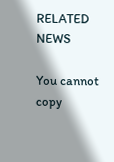RELATED NEWS

You cannot copy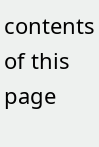contents of this page